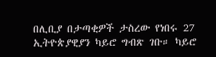በሊቢያ በታጣቂዎች ታስረው የነበሩ 27 ኢትዮጵያዊያን ካይሮ ግብጽ ገቡ። ካይሮ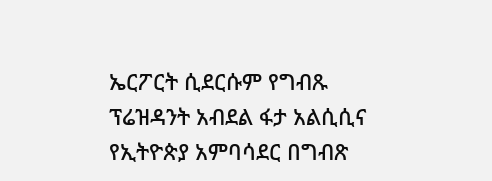ኤርፖርት ሲደርሱም የግብጹ ፕሬዝዳንት አብደል ፋታ አልሲሲና የኢትዮጵያ አምባሳደር በግብጽ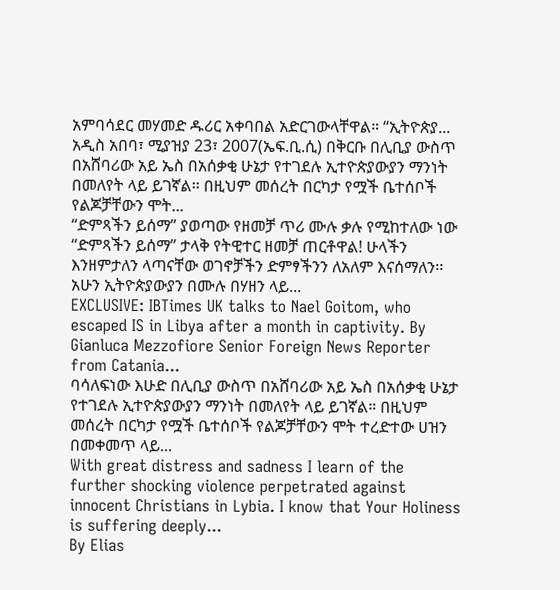አምባሳደር መሃመድ ዱሪር አቀባበል አድርገውላቸዋል። “ኢትዮጵያ...
አዲስ አበባ፣ ሚያዝያ 23፣ 2007(ኤፍ.ቢ.ሲ) በቅርቡ በሊቢያ ውስጥ በአሸባሪው አይ ኤስ በአሰቃቂ ሁኔታ የተገደሉ ኢተዮጵያውያን ማንነት በመለየት ላይ ይገኛል። በዚህም መሰረት በርካታ የሟች ቤተሰቦች የልጆቻቸውን ሞት...
“ድምጻችን ይሰማ” ያወጣው የዘመቻ ጥሪ ሙሉ ቃሉ የሚከተለው ነው “ድምጻችን ይሰማ” ታላቅ የትዊተር ዘመቻ ጠርቶዋል! ሁላችን እንዘምታለን ላጣናቸው ወገኖቻችን ድምፃችንን ለአለም እናሰማለን፡፡ አሁን ኢትዮጵያውያን በሙሉ በሃዘን ላይ...
EXCLUSIVE: IBTimes UK talks to Nael Goitom, who escaped IS in Libya after a month in captivity. By Gianluca Mezzofiore Senior Foreign News Reporter from Catania...
ባሳለፍነው እሁድ በሊቢያ ውስጥ በአሸባሪው አይ ኤስ በአሰቃቂ ሁኔታ የተገደሉ ኢተዮጵያውያን ማንነት በመለየት ላይ ይገኛል። በዚህም መሰረት በርካታ የሟች ቤተሰቦች የልጆቻቸውን ሞት ተረድተው ሀዝን በመቀመጥ ላይ...
With great distress and sadness I learn of the further shocking violence perpetrated against innocent Christians in Lybia. I know that Your Holiness is suffering deeply...
By Elias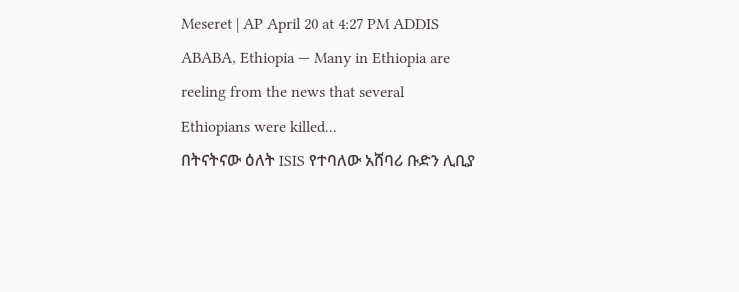Meseret | AP April 20 at 4:27 PM ADDIS ABABA, Ethiopia — Many in Ethiopia are reeling from the news that several Ethiopians were killed...
በትናትናው ዕለት ISIS የተባለው አሸባሪ ቡድን ሊቢያ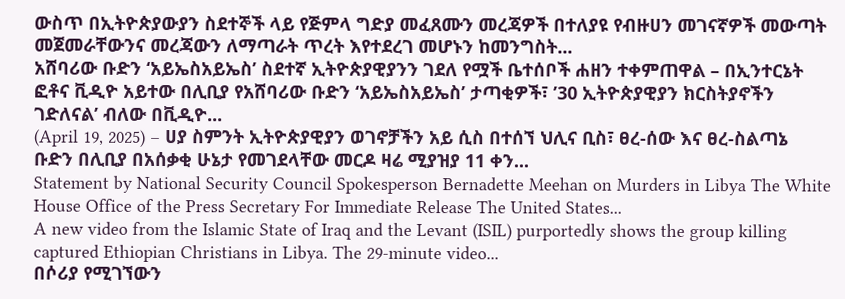ውስጥ በኢትዮጵያውያን ስደተኞች ላይ የጅምላ ግድያ መፈጸሙን መረጃዎች በተለያዩ የብዙሀን መገናኛዎች መውጣት መጀመራቸውንና መረጃውን ለማጣራት ጥረት እየተደረገ መሆኑን ከመንግስት...
አሸባሪው ቡድን ‘አይኤስአይኤስ’ ስደተኛ ኢትዮጵያዊያንን ገደለ የሟች ቤተሰቦች ሐዘን ተቀምጠዋል – በኢንተርኔት ፎቶና ቪዲዮ አይተው በሊቢያ የአሸባሪው ቡድን ‘አይኤስአይኤስ’ ታጣቂዎች፣ ’30 ኢትዮጵያዊያን ክርስትያኖችን ገድለናል’ ብለው በቪዲዮ...
(April 19, 2025) – ሀያ ስምንት ኢትዮጵያዊያን ወገኖቻችን አይ ሲስ በተሰኘ ህሊና ቢስ፣ ፀረ-ሰው እና ፀረ-ስልጣኔ ቡድን በሊቢያ በአሰቃቂ ሁኔታ የመገደላቸው መርዶ ዛሬ ሚያዝያ 11 ቀን...
Statement by National Security Council Spokesperson Bernadette Meehan on Murders in Libya The White House Office of the Press Secretary For Immediate Release The United States...
A new video from the Islamic State of Iraq and the Levant (ISIL) purportedly shows the group killing captured Ethiopian Christians in Libya. The 29-minute video...
በሶሪያ የሚገኘውን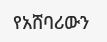የአሸባሪውን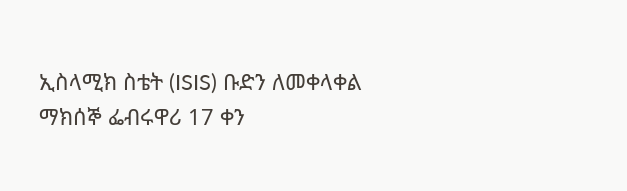ኢስላሚክ ስቴት (ISIS) ቡድን ለመቀላቀል ማክሰኞ ፌብሩዋሪ 17 ቀን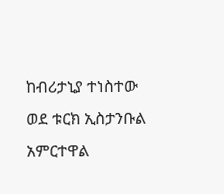ከብሪታኒያ ተነስተው ወደ ቱርክ ኢስታንቡል አምርተዋል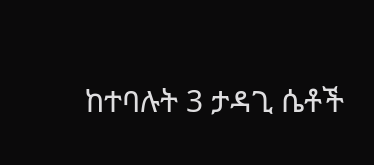ከተባሉት 3 ታዳጊ ሴቶች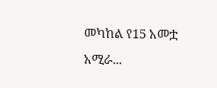መካከል የ15 አመቷ አሚራ...